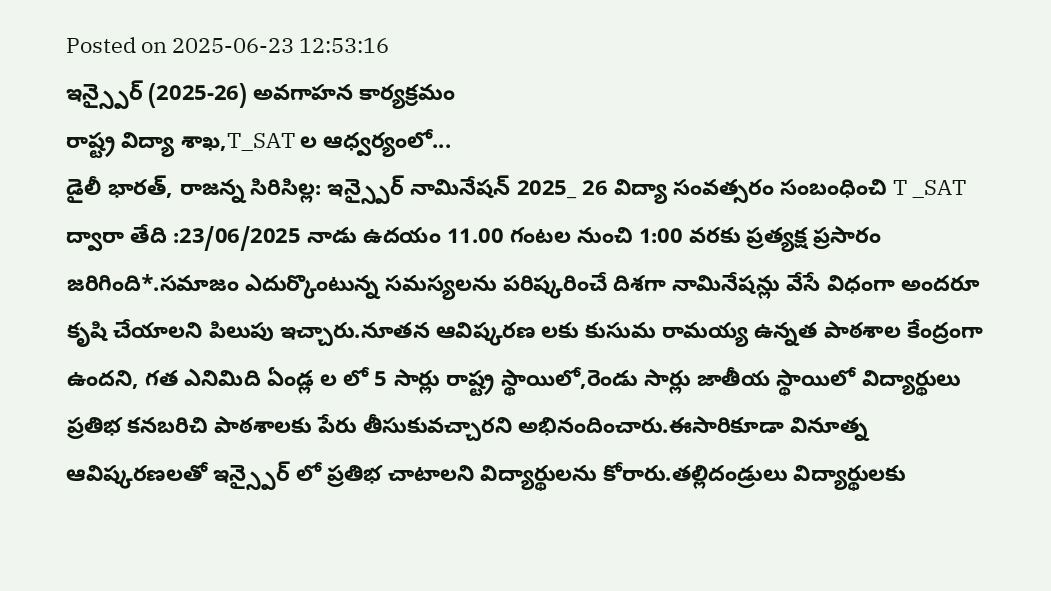Posted on 2025-06-23 12:53:16
ఇన్స్పైర్ (2025-26) అవగాహన కార్యక్రమం
రాష్ట్ర విద్యా శాఖ,T_SAT ల ఆధ్వర్యంలో...
డైలీ భారత్, రాజన్న సిరిసిల్ల: ఇన్స్పైర్ నామినేషన్ 2025_ 26 విద్యా సంవత్సరం సంబంధించి T _SAT ద్వారా తేది :23/06/2025 నాడు ఉదయం 11.00 గంటల నుంచి 1:00 వరకు ప్రత్యక్ష ప్రసారం జరిగింది*.సమాజం ఎదుర్కొంటున్న సమస్యలను పరిష్కరించే దిశగా నామినేషన్లు వేసే విధంగా అందరూ కృషి చేయాలని పిలుపు ఇచ్చారు.నూతన ఆవిష్కరణ లకు కుసుమ రామయ్య ఉన్నత పాఠశాల కేంద్రంగా ఉందని, గత ఎనిమిది ఏండ్ల ల లో 5 సార్లు రాష్ట్ర స్థాయిలో,రెండు సార్లు జాతీయ స్థాయిలో విద్యార్థులు ప్రతిభ కనబరిచి పాఠశాలకు పేరు తీసుకువచ్చారని అభినందించారు.ఈసారికూడా వినూత్న ఆవిష్కరణలతో ఇన్స్పైర్ లో ప్రతిభ చాటాలని విద్యార్థులను కోరారు.తల్లిదండ్రులు విద్యార్థులకు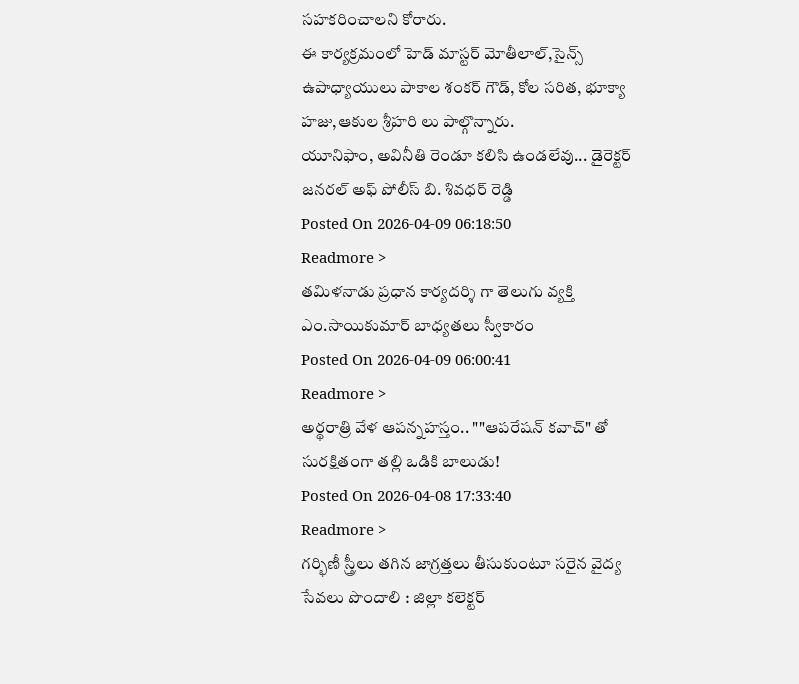సహకరించాలని కోరారు.
ఈ కార్యక్రమంలో హెడ్ మాస్టర్ మోతీలాల్,సైన్స్ ఉపాధ్యాయులు పాకాల శంకర్ గౌడ్, కోల సరిత, భూక్యా హజు,ఆకుల శ్రీహరి లు పాల్గొన్నారు.
యూనిఫాం, అవినీతి రెండూ కలిసి ఉండలేవు... డైరెక్టర్ జనరల్ అఫ్ పోలీస్ బి. శివధర్ రెడ్డి
Posted On 2026-04-09 06:18:50
Readmore >
తమిళనాడు ప్రధాన కార్యదర్శి గా తెలుగు వ్యక్తి ఎం.సాయికుమార్ బాధ్యతలు స్వీకారం
Posted On 2026-04-09 06:00:41
Readmore >
అర్థరాత్రి వేళ ఆపన్నహస్తం.. ""ఆపరేషన్ కవాచ్" తో సురక్షితంగా తల్లి ఒడికి బాలుడు!
Posted On 2026-04-08 17:33:40
Readmore >
గర్భిణీ స్త్రీలు తగిన జాగ్రత్తలు తీసుకుంటూ సరైన వైద్య సేవలు పొందాలి : జిల్లా కలెక్టర్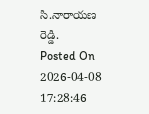సి.నారాయణ రెడ్డి.
Posted On 2026-04-08 17:28:46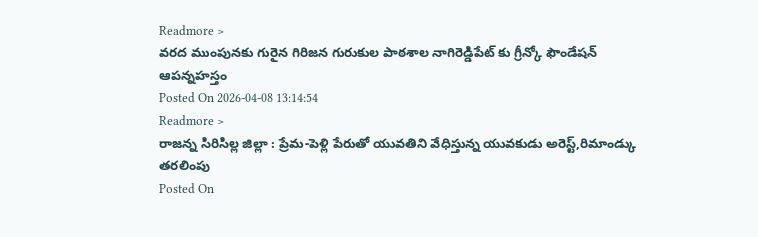Readmore >
వరద ముంపునకు గురైన గిరిజన గురుకుల పాఠశాల నాగిరెడ్డిపేట్ కు గ్రీన్కో ఫౌండేషన్ ఆపన్నహస్తం
Posted On 2026-04-08 13:14:54
Readmore >
రాజన్న సిరిసిల్ల జిల్లా : ప్రేమ-పెళ్లి పేరుతో యువతిని వేధిస్తున్న యువకుడు అరెస్ట్,రిమాండ్కు తరలింపు
Posted On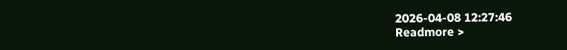2026-04-08 12:27:46
Readmore >